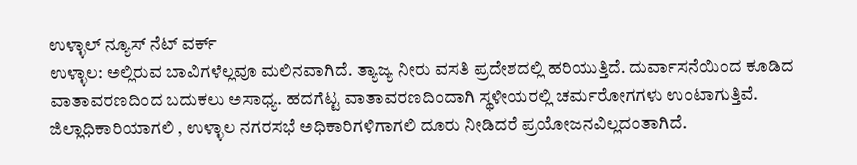ಉಳ್ಳಾಲ್ ನ್ಯೂಸ್ ನೆಟ್ ವರ್ಕ್
ಉಳ್ಳಾಲ: ಅಲ್ಲಿರುವ ಬಾವಿಗಳೆಲ್ಲವೂ ಮಲಿನವಾಗಿದೆ. ತ್ಯಾಜ್ಯ ನೀರು ವಸತಿ ಪ್ರದೇಶದಲ್ಲಿ ಹರಿಯುತ್ತಿದೆ. ದುರ್ವಾಸನೆಯಿಂದ ಕೂಡಿದ ವಾತಾವರಣದಿಂದ ಬದುಕಲು ಅಸಾಧ್ಯ. ಹದಗೆಟ್ಟ ವಾತಾವರಣದಿಂದಾಗಿ ಸ್ಥಳೀಯರಲ್ಲಿ ಚರ್ಮರೋಗಗಳು ಉಂಟಾಗುತ್ತಿವೆ. ಜಿಲ್ಲಾಧಿಕಾರಿಯಾಗಲಿ , ಉಳ್ಳಾಲ ನಗರಸಭೆ ಅಧಿಕಾರಿಗಳಿಗಾಗಲಿ ದೂರು ನೀಡಿದರೆ ಪ್ರಯೋಜನವಿಲ್ಲದಂತಾಗಿದೆ.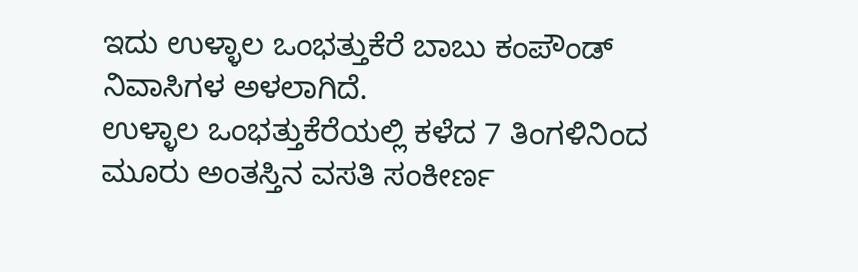ಇದು ಉಳ್ಳಾಲ ಒಂಭತ್ತುಕೆರೆ ಬಾಬು ಕಂಪೌಂಡ್ ನಿವಾಸಿಗಳ ಅಳಲಾಗಿದೆ.
ಉಳ್ಳಾಲ ಒಂಭತ್ತುಕೆರೆಯಲ್ಲಿ ಕಳೆದ 7 ತಿಂಗಳಿನಿಂದ ಮೂರು ಅಂತಸ್ತಿನ ವಸತಿ ಸಂಕೀರ್ಣ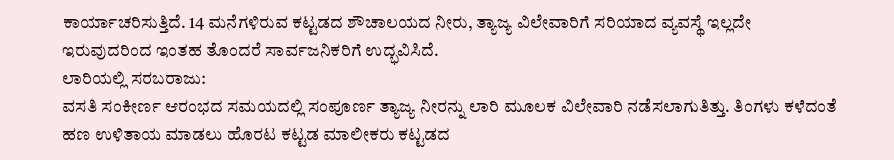ಕಾರ್ಯಾಚರಿಸುತ್ತಿದೆ. 14 ಮನೆಗಳಿರುವ ಕಟ್ಟಡದ ಶೌಚಾಲಯದ ನೀರು, ತ್ಯಾಜ್ಯ ವಿಲೇವಾರಿಗೆ ಸರಿಯಾದ ವ್ಯವಸ್ಥೆ ಇಲ್ಲದೇ ಇರುವುದರಿಂದ ಇಂತಹ ತೊಂದರೆ ಸಾರ್ವಜನಿಕರಿಗೆ ಉದ್ಭವಿಸಿದೆ.
ಲಾರಿಯಲ್ಲಿ ಸರಬರಾಜು:
ವಸತಿ ಸಂಕೀರ್ಣ ಆರಂಭದ ಸಮಯದಲ್ಲಿ ಸಂಪೂರ್ಣ ತ್ಯಾಜ್ಯ ನೀರನ್ನು ಲಾರಿ ಮೂಲಕ ವಿಲೇವಾರಿ ನಡೆಸಲಾಗುತಿತ್ತು. ತಿಂಗಳು ಕಳೆದಂತೆ ಹಣ ಉಳಿತಾಯ ಮಾಡಲು ಹೊರಟ ಕಟ್ಟಡ ಮಾಲೀಕರು ಕಟ್ಟಡದ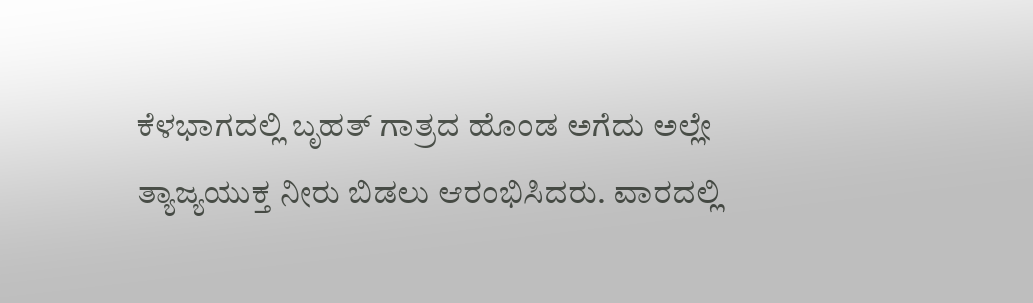ಕೆಳಭಾಗದಲ್ಲಿ ಬೃಹತ್ ಗಾತ್ರದ ಹೊಂಡ ಅಗೆದು ಅಲ್ಲೇ ತ್ಯಾಜ್ಯಯುಕ್ತ ನೀರು ಬಿಡಲು ಆರಂಭಿಸಿದರು. ವಾರದಲ್ಲಿ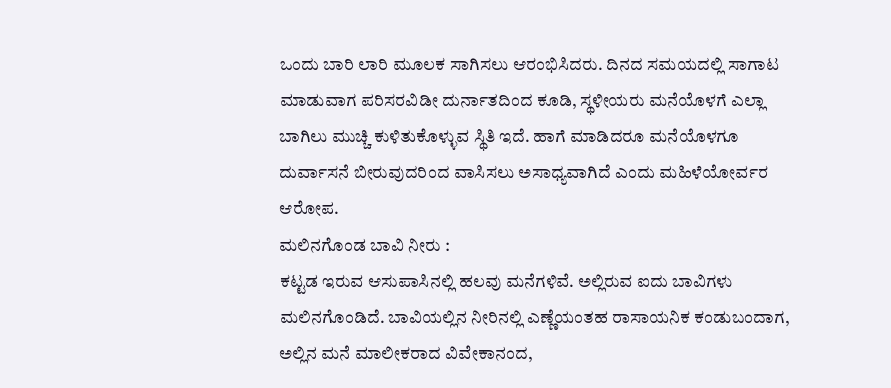ಒಂದು ಬಾರಿ ಲಾರಿ ಮೂಲಕ ಸಾಗಿಸಲು ಆರಂಭಿಸಿದರು. ದಿನದ ಸಮಯದಲ್ಲಿ ಸಾಗಾಟ ಮಾಡುವಾಗ ಪರಿಸರವಿಡೀ ದುರ್ನಾತದಿಂದ ಕೂಡಿ, ಸ್ಥಳೀಯರು ಮನೆಯೊಳಗೆ ಎಲ್ಲಾ ಬಾಗಿಲು ಮುಚ್ಚಿ ಕುಳಿತುಕೊಳ್ಳುವ ಸ್ಥಿತಿ ಇದೆ. ಹಾಗೆ ಮಾಡಿದರೂ ಮನೆಯೊಳಗೂ ದುರ್ವಾಸನೆ ಬೀರುವುದರಿಂದ ವಾಸಿಸಲು ಅಸಾಧ್ಯವಾಗಿದೆ ಎಂದು ಮಹಿಳೆಯೋರ್ವರ ಆರೋಪ.
ಮಲಿನಗೊಂಡ ಬಾವಿ ನೀರು :
ಕಟ್ಟಡ ಇರುವ ಆಸುಪಾಸಿನಲ್ಲಿ ಹಲವು ಮನೆಗಳಿವೆ. ಅಲ್ಲಿರುವ ಐದು ಬಾವಿಗಳು ಮಲಿನಗೊಂಡಿದೆ. ಬಾವಿಯಲ್ಲಿನ ನೀರಿನಲ್ಲಿ ಎಣ್ಣೆಯಂತಹ ರಾಸಾಯನಿಕ ಕಂಡುಬಂದಾಗ, ಅಲ್ಲಿನ ಮನೆ ಮಾಲೀಕರಾದ ವಿವೇಕಾನಂದ,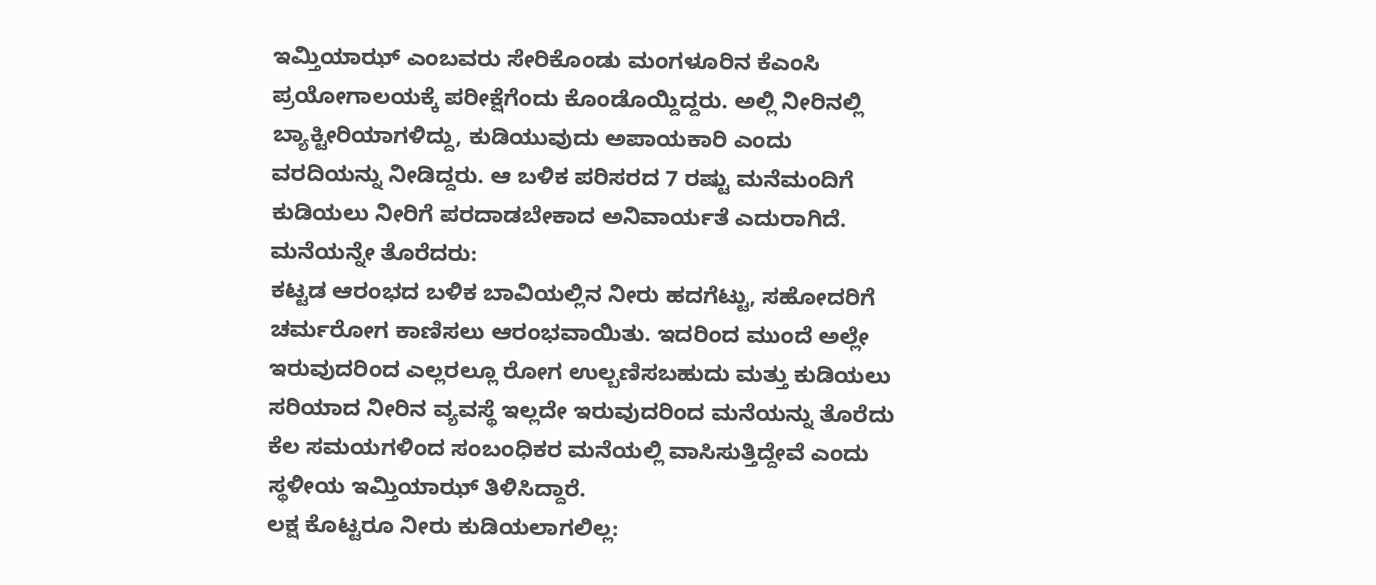ಇಮ್ತಿಯಾಝ್ ಎಂಬವರು ಸೇರಿಕೊಂಡು ಮಂಗಳೂರಿನ ಕೆಎಂಸಿ ಪ್ರಯೋಗಾಲಯಕ್ಕೆ ಪರೀಕ್ಷೆಗೆಂದು ಕೊಂಡೊಯ್ದಿದ್ದರು. ಅಲ್ಲಿ ನೀರಿನಲ್ಲಿ ಬ್ಯಾಕ್ಟೀರಿಯಾಗಳಿದ್ದು, ಕುಡಿಯುವುದು ಅಪಾಯಕಾರಿ ಎಂದು ವರದಿಯನ್ನು ನೀಡಿದ್ದರು. ಆ ಬಳಿಕ ಪರಿಸರದ 7 ರಷ್ಟು ಮನೆಮಂದಿಗೆ ಕುಡಿಯಲು ನೀರಿಗೆ ಪರದಾಡಬೇಕಾದ ಅನಿವಾರ್ಯತೆ ಎದುರಾಗಿದೆ.
ಮನೆಯನ್ನೇ ತೊರೆದರು:
ಕಟ್ಟಡ ಆರಂಭದ ಬಳಿಕ ಬಾವಿಯಲ್ಲಿನ ನೀರು ಹದಗೆಟ್ಟು, ಸಹೋದರಿಗೆ ಚರ್ಮರೋಗ ಕಾಣಿಸಲು ಆರಂಭವಾಯಿತು. ಇದರಿಂದ ಮುಂದೆ ಅಲ್ಲೇ ಇರುವುದರಿಂದ ಎಲ್ಲರಲ್ಲೂ ರೋಗ ಉಲ್ಬಣಿಸಬಹುದು ಮತ್ತು ಕುಡಿಯಲು ಸರಿಯಾದ ನೀರಿನ ವ್ಯವಸ್ಥೆ ಇಲ್ಲದೇ ಇರುವುದರಿಂದ ಮನೆಯನ್ನು ತೊರೆದು ಕೆಲ ಸಮಯಗಳಿಂದ ಸಂಬಂಧಿಕರ ಮನೆಯಲ್ಲಿ ವಾಸಿಸುತ್ತಿದ್ದೇವೆ ಎಂದು ಸ್ಥಳೀಯ ಇಮ್ತಿಯಾಝ್ ತಿಳಿಸಿದ್ದಾರೆ.
ಲಕ್ಷ ಕೊಟ್ಟರೂ ನೀರು ಕುಡಿಯಲಾಗಲಿಲ್ಲ: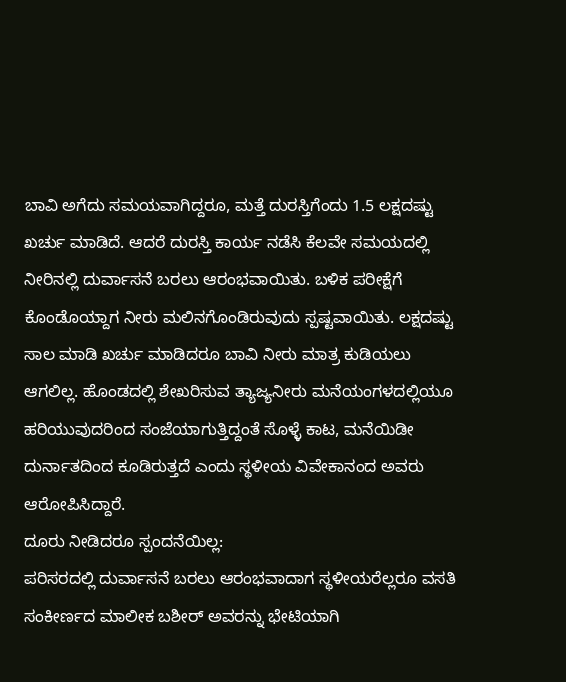ಬಾವಿ ಅಗೆದು ಸಮಯವಾಗಿದ್ದರೂ, ಮತ್ತೆ ದುರಸ್ತಿಗೆಂದು 1.5 ಲಕ್ಷದಷ್ಟು ಖರ್ಚು ಮಾಡಿದೆ. ಆದರೆ ದುರಸ್ತಿ ಕಾರ್ಯ ನಡೆಸಿ ಕೆಲವೇ ಸಮಯದಲ್ಲಿ ನೀರಿನಲ್ಲಿ ದುರ್ವಾಸನೆ ಬರಲು ಆರಂಭವಾಯಿತು. ಬಳಿಕ ಪರೀಕ್ಷೆಗೆ ಕೊಂಡೊಯ್ದಾಗ ನೀರು ಮಲಿನಗೊಂಡಿರುವುದು ಸ್ಪಷ್ಟವಾಯಿತು. ಲಕ್ಷದಷ್ಟು ಸಾಲ ಮಾಡಿ ಖರ್ಚು ಮಾಡಿದರೂ ಬಾವಿ ನೀರು ಮಾತ್ರ ಕುಡಿಯಲು ಆಗಲಿಲ್ಲ. ಹೊಂಡದಲ್ಲಿ ಶೇಖರಿಸುವ ತ್ಯಾಜ್ಯನೀರು ಮನೆಯಂಗಳದಲ್ಲಿಯೂ ಹರಿಯುವುದರಿಂದ ಸಂಜೆಯಾಗುತ್ತಿದ್ದಂತೆ ಸೊಳ್ಳೆ ಕಾಟ, ಮನೆಯಿಡೀ ದುರ್ನಾತದಿಂದ ಕೂಡಿರುತ್ತದೆ ಎಂದು ಸ್ಥಳೀಯ ವಿವೇಕಾನಂದ ಅವರು ಆರೋಪಿಸಿದ್ದಾರೆ.
ದೂರು ನೀಡಿದರೂ ಸ್ಪಂದನೆಯಿಲ್ಲ:
ಪರಿಸರದಲ್ಲಿ ದುರ್ವಾಸನೆ ಬರಲು ಆರಂಭವಾದಾಗ ಸ್ಥಳೀಯರೆಲ್ಲರೂ ವಸತಿ ಸಂಕೀರ್ಣದ ಮಾಲೀಕ ಬಶೀರ್ ಅವರನ್ನು ಭೇಟಿಯಾಗಿ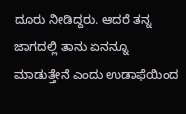ದೂರು ನೀಡಿದ್ದರು. ಆದರೆ ತನ್ನ ಜಾಗದಲ್ಲಿ ತಾನು ಏನನ್ನೂ ಮಾಡುತ್ತೇನೆ ಎಂದು ಉಡಾಫೆಯಿಂದ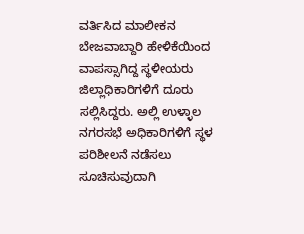ವರ್ತಿಸಿದ ಮಾಲೀಕನ ಬೇಜವಾಬ್ದಾರಿ ಹೇಳಿಕೆಯಿಂದ ವಾಪಸ್ಸಾಗಿದ್ದ ಸ್ಥಳೀಯರು ಜಿಲ್ಲಾಧಿಕಾರಿಗಳಿಗೆ ದೂರು ಸಲ್ಲಿಸಿದ್ದರು. ಅಲ್ಲಿ ಉಳ್ಳಾಲ ನಗರಸಭೆ ಅಧಿಕಾರಿಗಳಿಗೆ ಸ್ಥಳ ಪರಿಶೀಲನೆ ನಡೆಸಲು ಸೂಚಿಸುವುದಾಗಿ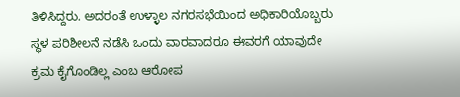ತಿಳಿಸಿದ್ದರು. ಅದರಂತೆ ಉಳ್ಳಾಲ ನಗರಸಭೆಯಿಂದ ಅಧಿಕಾರಿಯೊಬ್ಬರು ಸ್ಥಳ ಪರಿಶೀಲನೆ ನಡೆಸಿ ಒಂದು ವಾರವಾದರೂ ಈವರಗೆ ಯಾವುದೇ ಕ್ರಮ ಕೈಗೊಂಡಿಲ್ಲ ಎಂಬ ಆರೋಪ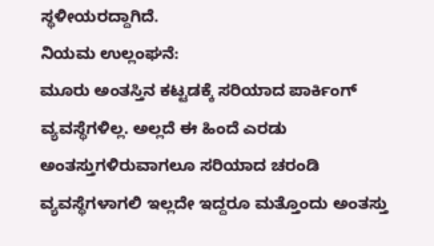ಸ್ಥಳೀಯರದ್ದಾಗಿದೆ.
ನಿಯಮ ಉಲ್ಲಂಘನೆ:
ಮೂರು ಅಂತಸ್ತಿನ ಕಟ್ಟಡಕ್ಕೆ ಸರಿಯಾದ ಪಾರ್ಕಿಂಗ್ ವ್ಯವಸ್ಥೆಗಳಿಲ್ಲ. ಅಲ್ಲದೆ ಈ ಹಿಂದೆ ಎರಡು ಅಂತಸ್ತುಗಳಿರುವಾಗಲೂ ಸರಿಯಾದ ಚರಂಡಿ ವ್ಯವಸ್ಥೆಗಳಾಗಲಿ ಇಲ್ಲದೇ ಇದ್ದರೂ ಮತ್ತೊಂದು ಅಂತಸ್ತು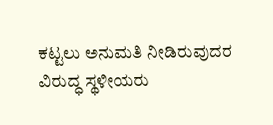ಕಟ್ಟಲು ಅನುಮತಿ ನೀಡಿರುವುದರ ವಿರುದ್ಧ ಸ್ಥಳೀಯರು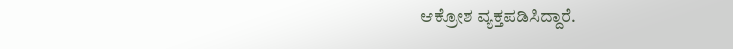ಆಕ್ರೋಶ ವ್ಯಕ್ತಪಡಿಸಿದ್ದಾರೆ.